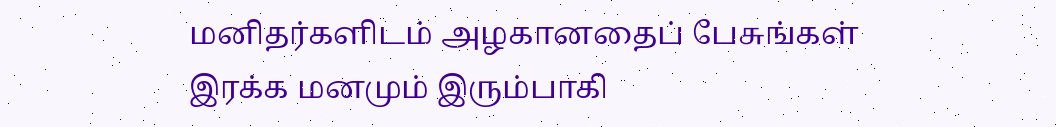மனிதர்களிடம் அழகானதைப் பேசுங்கள்
இரக்க மனமும் இரும்பாகி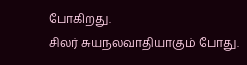போகிறது.
சிலர் சுயநலவாதியாகும் போது.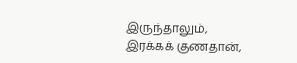இருந்தாலும்,
இரக்கக் குணதான்,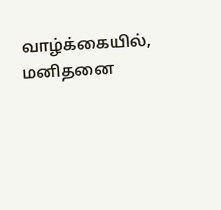வாழ்க்கையில், மனிதனை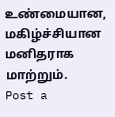உண்மையான, மகிழ்ச்சியான
மனிதராக மாற்றும்.
Post a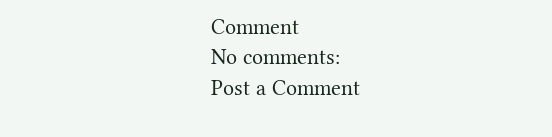Comment
No comments:
Post a Comment